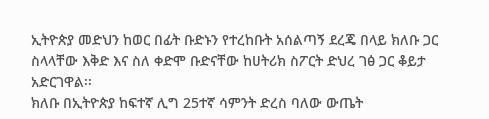ኢትዮጵያ መድህን ከወር በፊት ቡድኑን የተረከቡት አሰልጣኝ ደረጄ በላይ ክለቡ ጋር ስላላቸው እቅድ እና ስለ ቀድሞ ቡድናቸው ከሀትሪክ ስፖርት ድህረ ገፅ ጋር ቆይታ አድርገዋል፡፡
ክለቡ በኢትዮጵያ ከፍተኛ ሊግ 25ተኛ ሳምንት ድረስ ባለው ውጤት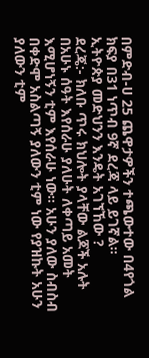በምድብ-ሀ 25 ጨዋታዎችን ተጫውተው በ4የጎል ክፍያ በ31 ነጥብ 9ኛ ደረጃ ላይ ይገኛል፡፡
ኢትዮጵያ መድህንን እንዴት አገኘኸው ?
ደረጄ:- ክለቡ ጥሩ ክህሎት ያላቸው ልጆች አሉት በአሁኑ ሰዓት እየሰራሁ ያለሁት ለቀጣይ አመት እሚሆነኝን ቲም እየሰራሁ ነው፡፡ አሁን ያለው ስብስብ በቀድሞ አስልጣኝ ያለውን ቲም ነው የያዝኩት አሁን ያለውን ቲም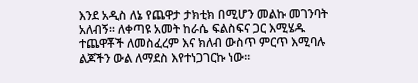እንደ አዲስ ለኔ የጨዋታ ታክቲክ በሚሆን መልኩ መገንባት አለብኝ፡፡ ለቀጣዩ አመት ከራሴ ፍልስፍና ጋር እሚሄዱ ተጨዋቾች ለመስፈረም እና ክለብ ውስጥ ምርጥ እሚባሉ ልጆችን ውል ለማደስ እየተነጋገርኩ ነው፡፡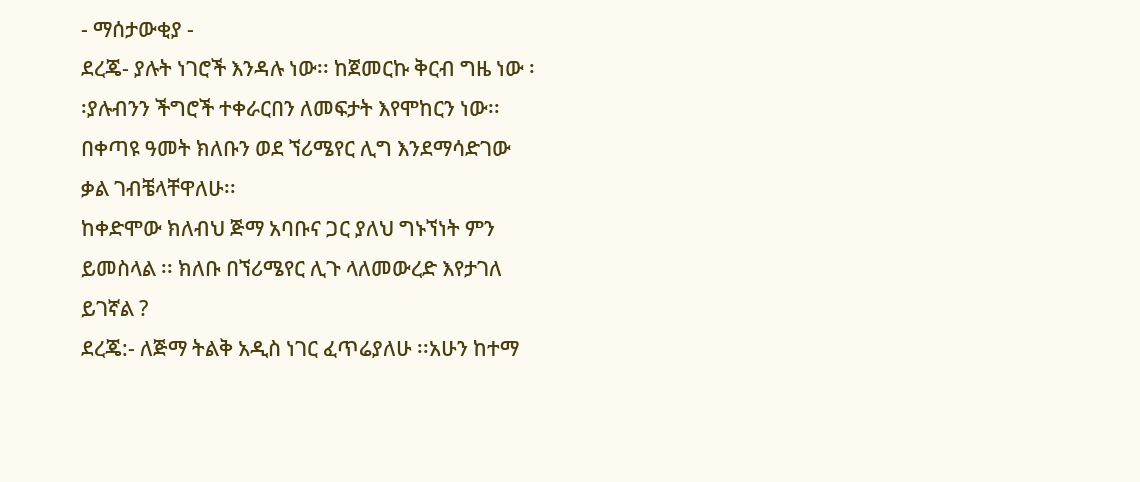- ማሰታውቂያ -
ደረጄ- ያሉት ነገሮች እንዳሉ ነው፡፡ ከጀመርኩ ቅርብ ግዜ ነው ፡፡ያሉብንን ችግሮች ተቀራርበን ለመፍታት እየሞከርን ነው፡፡በቀጣዩ ዓመት ክለቡን ወደ ኘሪሜየር ሊግ እንደማሳድገው ቃል ገብቼላቸዋለሁ፡፡
ከቀድሞው ክለብህ ጅማ አባቡና ጋር ያለህ ግኑኘነት ምን ይመስላል ፡፡ ክለቡ በኘሪሜየር ሊጉ ላለመውረድ እየታገለ ይገኛል ?
ደረጄ:- ለጅማ ትልቅ አዲስ ነገር ፈጥሬያለሁ ፡፡አሁን ከተማ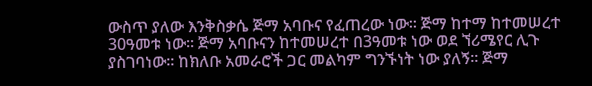ውስጥ ያለው እንቅስቃሴ ጅማ አባቡና የፈጠረው ነው፡፡ ጅማ ከተማ ከተመሠረተ 30ዓመቱ ነው፡፡ ጅማ አባቡናን ከተመሠረተ በ3ዓመቱ ነው ወደ ኘሪሜየር ሊጉ ያስገባነው፡፡ ከክለቡ አመራሮች ጋር መልካም ግንኙነት ነው ያለኝ፡፡ ጅማ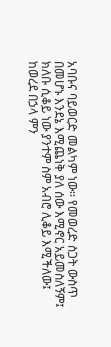አባቡና ባይወርድ መልካም ነው፡፡ የመወረድ ስጋት ውስጥ በመሆኑ እንደኔ እሚጨነቅ ያለ ሰው እሚኖር አይመስለኝም፤ ክለቡ ሲቆይ ነው ያንተም ስም አብሮ ሊቆይ እሚችለው፤ ከወረደ በኃላ ምን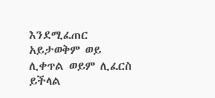እንደሚፈጠር አይታወቅም ወይ ሊቀጥል ወይም ሊፈርስ ይችላል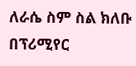ለራሴ ስም ስል ክለቡ በፕሪሚየር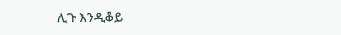ሊጉ እንዲቆይ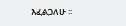እፈልጋለሁ ፡፡